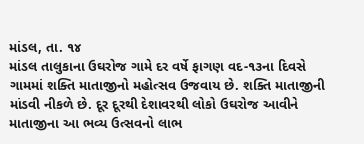માંડલ, તા. ૧૪
માંડલ તાલુકાના ઉઘરોજ ગામે દર વર્ષે ફાગણ વદ-૧૩ના દિવસે ગામમાં શક્તિ માતાજીનો મહોત્સવ ઉજવાય છે. શક્તિ માતાજીની માંડવી નીકળે છે. દૂર દૂરથી દેશાવરથી લોકો ઉઘરોજ આવીને માતાજીના આ ભવ્ય ઉત્સવનો લાભ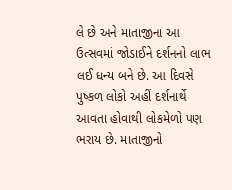લે છે અને માતાજીના આ ઉત્સવમાં જોડાઈને દર્શનનો લાભ લઈ ધન્ય બને છે. આ દિવસે પુષ્કળ લોકો અહીં દર્શનાર્થે આવતા હોવાથી લોકમેળો પણ ભરાય છે. માતાજીનો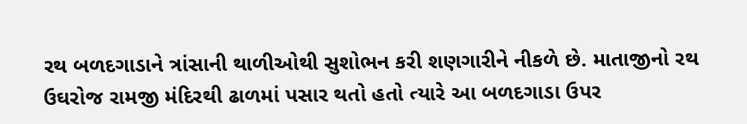રથ બળદગાડાને ત્રાંસાની થાળીઓથી સુશોભન કરી શણગારીને નીકળે છે. માતાજીનો રથ ઉઘરોજ રામજી મંદિરથી ઢાળમાં પસાર થતો હતો ત્યારે આ બળદગાડા ઉપર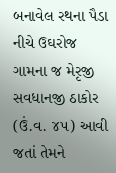બનાવેલ રથના પૈડા નીચે ઉઘરોજ ગામના જ મેરૃજી સવધાનજી ઠાકોર (ઉં.વ. ૪૫) આવી જતાં તેમને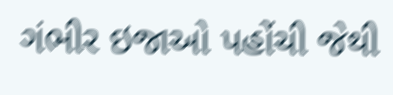ગંભીર ઇજાઓ પહોંચી જેથી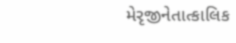મેરૃજીનેતાત્કાલિક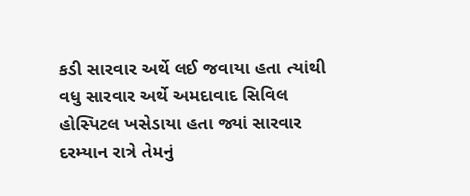કડી સારવાર અર્થે લઈ જવાયા હતા ત્યાંથી વધુ સારવાર અર્થે અમદાવાદ સિવિલ હોસ્પિટલ ખસેડાયા હતા જ્યાં સારવાર દરમ્યાન રાત્રે તેમનું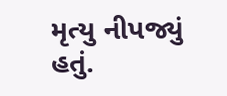મૃત્યુ નીપજ્યું હતું.